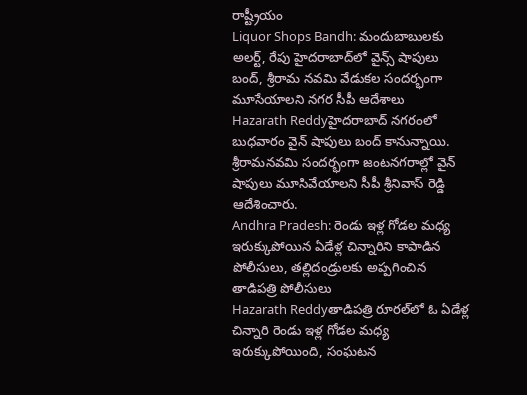రాష్ట్రీయం
Liquor Shops Bandh: మందుబాబులకు అలర్ట్, రేపు హైదరాబాద్‌లో వైన్స్ షాపులు బంద్, శ్రీరామ నవమి వేడుకల సందర్భంగా మూసేయాలని నగర సీపీ ఆదేశాలు
Hazarath Reddyహైదరాబాద్ నగరంలో బుధవారం వైన్ షాపులు బంద్ కానున్నాయి. శ్రీరామనవమి సందర్భంగా జంటనగరాల్లో వైన్ షాపులు మూసివేయాలని సీపీ శ్రీనివాస్ రెడ్డి ఆదేశించారు.
Andhra Pradesh: రెండు ఇళ్ల గోడల మధ్య ఇరుక్కుపోయిన ఏడేళ్ల చిన్నారిని కాపాడిన పోలీసులు, తల్లిదండ్రులకు అప్పగించిన తాడిపత్రి పోలీసులు
Hazarath Reddyతాడిపత్రి రూరల్‌లో ఓ ఏడేళ్ల చిన్నారి రెండు ఇళ్ల గోడల మధ్య ఇరుక్కుపోయింది, సంఘటన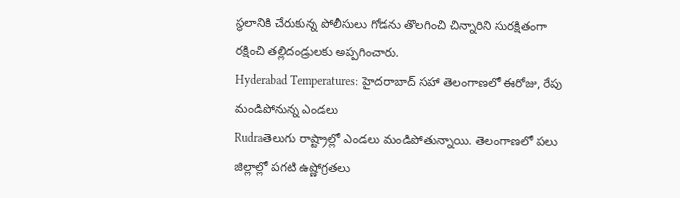స్థలానికి చేరుకున్న పోలీసులు గోడను తొలగించి చిన్నారిని సురక్షితంగా రక్షించి తల్లిదండ్రులకు అప్పగించారు.
Hyderabad Temperatures: హైదరాబాద్ సహా తెలంగాణలో ఈరోజు, రేపు మండిపోనున్న ఎండలు
Rudraతెలుగు రాష్ట్రాల్లో ఎండలు మండిపోతున్నాయి. తెలంగాణలో పలు జిల్లాల్లో పగటి ఉష్ణోగ్రతలు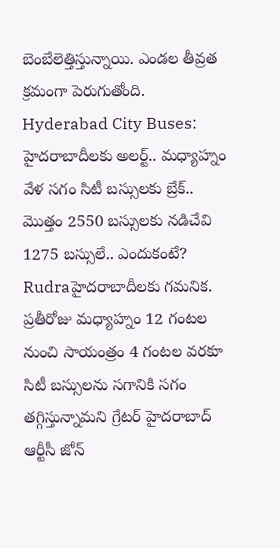బెంబేలెత్తిస్తున్నాయి. ఎండల తీవ్రత క్రమంగా పెరుగుతోంది.
Hyderabad City Buses: హైదరాబాదీలకు అలర్ట్.. మధ్యాహ్నం వేళ సగం సిటీ బస్సులకు బ్రేక్.. మొత్తం 2550 బస్సులకు నడిచేవి 1275 బస్సులే.. ఎందుకంటే?
Rudraహైదరాబాదీలకు గమనిక. ప్రతీరోజు మధ్యాహ్నం 12 గంటల నుంచి సాయంత్రం 4 గంటల వరకూ సిటీ బస్సులను సగానికి సగం తగ్గిస్తున్నామని గ్రేటర్‌ హైదరాబాద్‌ ఆర్టీసీ జోన్‌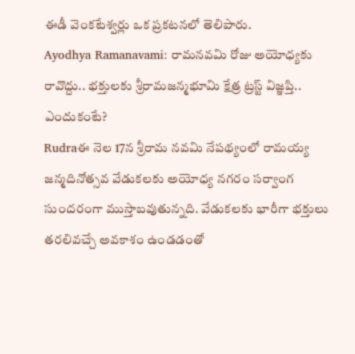ఈడీ వెంకటేశ్వర్లు ఒక ప్రకటనలో తెలిపారు.
Ayodhya Ramanavami: రామనవమి రోజు అయోధ్యకు రావొద్దు.. భక్తులకు శ్రీరామజన్మభూమి క్షేత్ర ట్రస్ట్‌ విజ్ఞప్తి.. ఎందుకంటే?
Rudraఈ నెల 17న శ్రీరామ నవమి నేపథ్యంలో రామయ్య జన్మదినోత్సవ వేడుకలకు అయోధ్య నగరం సర్వాంగ సుందరంగా ముస్తాబవుతున్నది. వేడుకలకు భారీగా భక్తులు తరలివచ్చే అవకాశం ఉండడంతో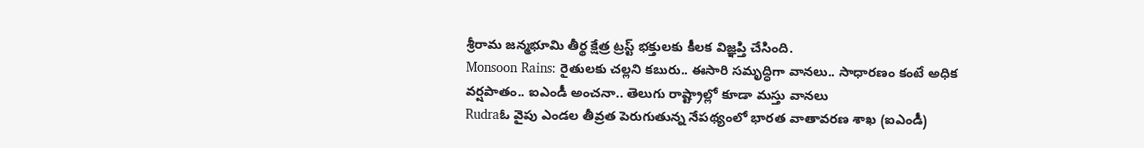శ్రీరామ జన్మభూమి తీర్థ క్షేత్ర ట్రస్ట్‌ భక్తులకు కీలక విజ్ఞప్తి చేసింది.
Monsoon Rains: రైతులకు చల్లని కబురు.. ఈసారి సమృద్ధిగా వానలు.. సాధారణం కంటే అధిక వర్షపాతం.. ఐఎండీ అంచనా.. తెలుగు రాష్ట్రాల్లో కూడా మస్తు వానలు
Rudraఓ వైపు ఎండల తీవ్రత పెరుగుతున్న నేపథ్యంలో భారత వాతావరణ శాఖ (ఐఎండీ)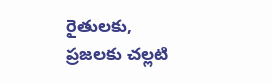రైతులకు, ప్రజలకు చల్లటి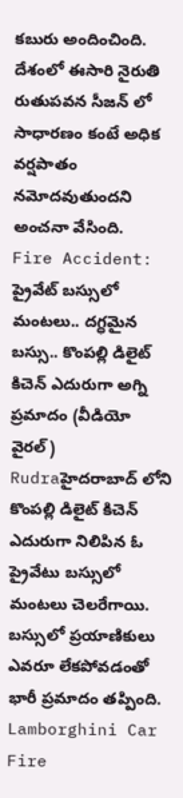కబురు అందించింది. దేశంలో ఈసారి నైరుతి రుతుపవన సీజన్‌ లో సాధారణం కంటే అధిక వర్షపాతం నమోదవుతుందని అంచనా వేసింది.
Fire Accident: ప్రైవేట్ బస్సులో మంటలు.. దగ్ధమైన బస్సు.. కొంపల్లి డిలైట్ కిచెన్ ఎదురుగా అగ్ని ప్రమాదం (వీడియో వైరల్)
Rudraహైదరాబాద్ లోని కొంపల్లి డిలైట్ కిచెన్ ఎదురుగా నిలిపిన ఓ ప్రైవేటు బస్సులో మంటలు చెలరేగాయి. బస్సులో ప్రయాణికులు ఎవరూ లేకపోవడంతో భారీ ప్రమాదం తప్పింది.
Lamborghini Car Fire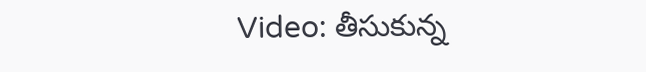Video: తీసుకున్న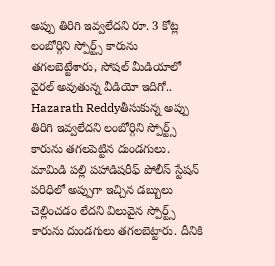అప్పు తిరిగి ఇవ్వలేదని రూ. 3 కోట్ల లంబోర్గిని స్పోర్ట్స్ కారును తగలబెట్టేశారు, సోషల్ మీడియాలో వైరల్ అవుతున్న వీడియో ఇదిగో..
Hazarath Reddyతీసుకున్న అప్పు తిరిగి ఇవ్వలేదని లంబోర్గిని స్పోర్ట్స్ కారును తగలపెట్టిన దుండగులు. మామిడి పల్లి పహాడిషరీఫ్ పోలీస్ స్టేషన్ పరిధిలో అప్పుగా ఇచ్చిన డబ్బులు చెల్లించడం లేదని విలువైన స్పోర్ట్స్ కారును దుండగులు తగలబెట్టారు. దీనికి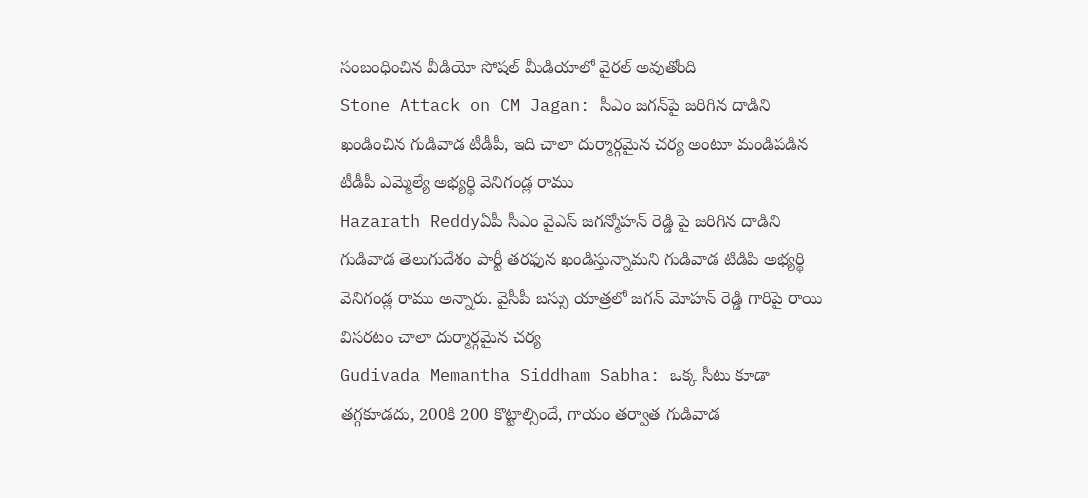సంబంధించిన వీడియో సోషల్ మీడియాలో వైరల్ అవుతోంది
Stone Attack on CM Jagan: సీఎం జగన్‌పై జరిగిన దాడిని ఖండించిన గుడివాడ టీడీపీ, ఇది చాలా దుర్మార్గమైన చర్య అంటూ మండిపడిన టీడీపీ ఎమ్మెల్యే అభ్యర్థి వెనిగండ్ల రాము
Hazarath Reddyఏపీ సీఎం వైఎస్ జగన్మోహన్ రెడ్డి పై జరిగిన దాడిని గుడివాడ తెలుగుదేశం పార్టీ తరఫున ఖండిస్తున్నామని గుడివాడ టిడిపి అభ్యర్థి వెనిగండ్ల రాము అన్నారు. వైసీపీ బస్సు యాత్రలో జగన్ మోహన్ రెడ్డి గారిపై రాయి విసరటం చాలా దుర్మార్గమైన చర్య
Gudivada Memantha Siddham Sabha: ఒక్క సీటు కూడా తగ్గకూడదు, 200కి 200 కొట్టాల్సిందే, గాయం తర్వాత గుడివాడ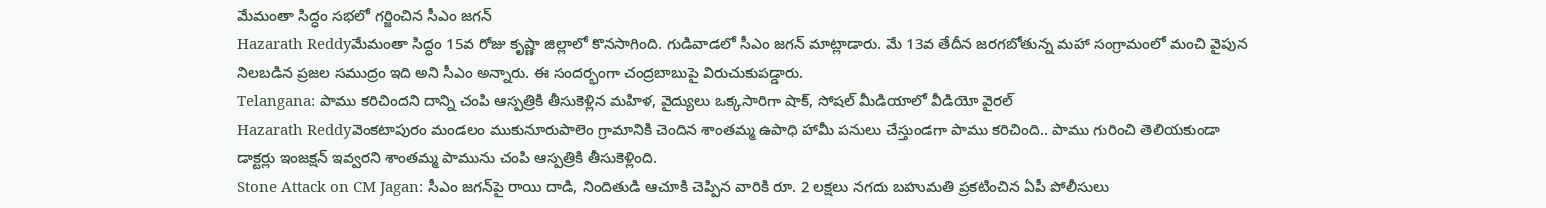మేమంతా సిద్ధం సభలో గర్జించిన సీఎం జగన్
Hazarath Reddyమేమంతా సిద్ధం 15వ రోజు కృష్ణా జిల్లాలో కొనసాగింది. గుడివాడలో సీఎం జగన్ మాట్లాడారు. మే 13వ తేదీన జరగబోతున్న మహా సంగ్రామంలో మంచి వైపున నిలబడిన ప్రజల సముద్రం ఇది అని సీఎం అన్నారు. ఈ సందర్భంగా చంద్రబాబుపై విరుచుకుపడ్డారు.
Telangana: పాము కరిచిందని దాన్ని చంపి ఆస్పత్రికి తీసుకెళ్లిన మహిళ, వైద్యులు ఒక్కసారిగా షాక్, సోషల్ మీడియాలో వీడియో వైరల్
Hazarath Reddyవెంకటాపురం మండలం ముకునూరుపాలెం గ్రామానికి చెందిన శాంతమ్మ ఉపాధి హామీ పనులు చేస్తుండగా పాము కరిచింది.. పాము గురించి తెలియకుండా డాక్టర్లు ఇంజక్షన్ ఇవ్వరని శాంతమ్మ పామును చంపి ఆస్పత్రికి తీసుకెళ్లింది.
Stone Attack on CM Jagan: సీఎం జగన్‌పై రాయి దాడి, నిందితుడి ఆచూకి చెప్పిన వారికి రూ. 2 లక్షలు నగదు బహుమతి ప్రకటించిన ఏపీ పోలీసులు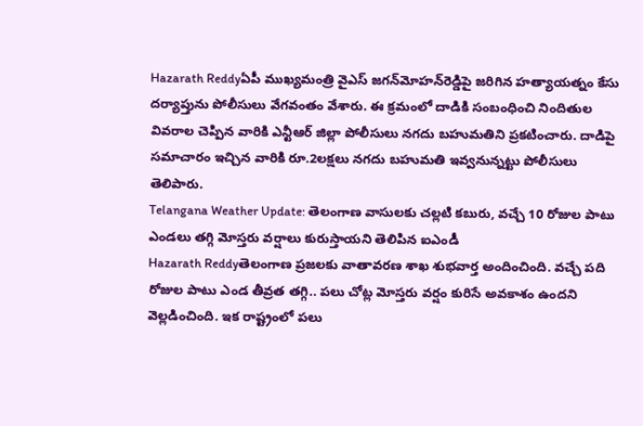Hazarath Reddyఏపీ ముఖ్యమంత్రి వైఎస్‌ జగన్‌మోహన్‌రెడ్డిపై జరిగిన హత్యాయత్నం కేసు దర్యాప్తును పోలీసులు వేగవంతం వేశారు. ఈ క్రమంలో దాడికి సంబంధించి నిందితుల వివరాల చెప్పిన వారికి ఎన్టీఆర్‌ జిల్లా పోలీసులు నగదు బహుమతిని ప్రకటించారు. దాడిపై సమాచారం ఇచ్చిన వారికి రూ.2లక్షలు నగదు బహుమతి ఇవ్వనున్నట్టు పోలీసులు తెలిపారు.
Telangana Weather Update: తెలంగాణ వాసులకు చల్లటి కబురు, వచ్చే 10 రోజుల పాటు ఎండలు తగ్గి మోస్తరు వర్షాలు కురుస్తాయని తెలిపిన ఐఎండీ
Hazarath Reddyతెలంగాణ ప్రజలకు వాతావరణ శాఖ శుభవార్త అందించింది. వచ్చే పది రోజుల పాటు ఎండ తీవ్రత తగ్గి.. పలు చోట్ల మోస్తరు వర్షం కురిసే అవకాశం ఉందని వెల్లడించింది. ఇక రాష్ట్రంలో పలు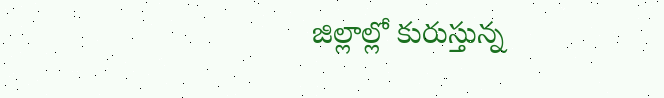జిల్లాల్లో కురుస్తున్న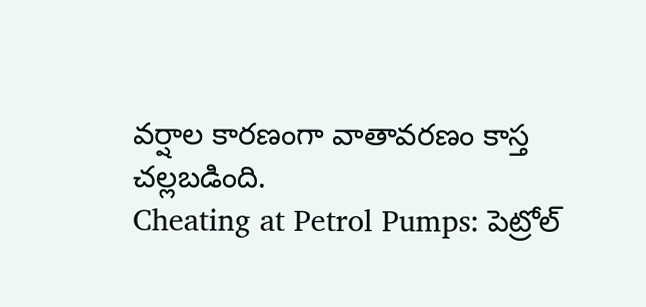వర్షాల కారణంగా వాతావరణం కాస్త చల్లబడింది.
Cheating at Petrol Pumps: పెట్రోల్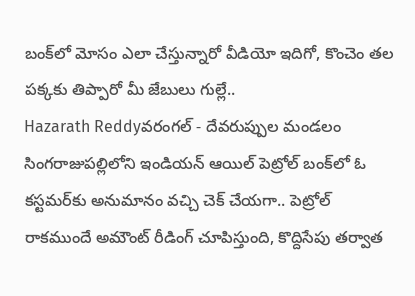బంక్‌లో మోసం ఎలా చేస్తున్నారో వీడియో ఇదిగో, కొంచెం తల పక్కకు తిప్పారో మీ జేబులు గుల్లే..
Hazarath Reddyవరంగల్ - దేవరుప్పుల మండలం సింగరాజుపల్లిలోని ఇండియన్ ఆయిల్ పెట్రోల్ బంక్‌లో ఓ కస్టమర్‌కు అనుమానం వచ్చి చెక్ చేయగా.. పెట్రోల్ రాకముందే అమౌంట్ రీడింగ్ చూపిస్తుంది, కొద్దిసేపు తర్వాత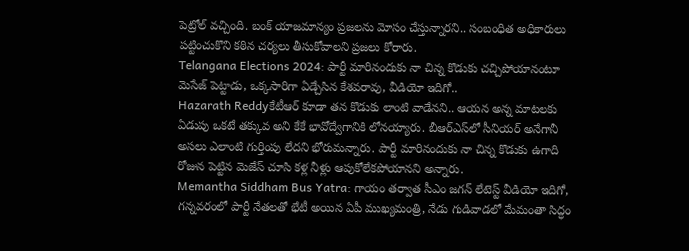పెట్రోల్ వచ్చింది. బంక్ యాజమాన్యం ప్రజలను మోసం చేస్తున్నారని.. సంబంధిత అధికారులు పట్టించుకొని కఠిన చర్యలు తీసుకోవాలని ప్రజలు కోరారు.
Telangana Elections 2024: పార్టీ మారినందుకు నా చిన్న కొడుకు చచ్చిపోయానంటూ మెసేజ్ పెట్టాడు, ఒక్కసారిగా ఏడ్చేసిన కేశవరావు, వీడియో ఇదిగో..
Hazarath Reddyకేటీఆర్‌ కూడా తన కొడుకు లాంటి వాడేనని.. ఆయన అన్న మాటలకు ఏడుపు ఒకటే తక్కువ అని కేకే భావోద్వేగానికి లోనయ్యారు. బీఆర్ఎస్‌లో సీనియర్ అనేగానీ అసలు ఎలాంటి గుర్తింపు లేదని భోరుమన్నారు. పార్టీ మారినందుకు నా చిన్న కొడుకు ఉగాది రోజున పెట్టిన మెజేస్ చూసి కళ్ల నీళ్లు ఆపుకోలేకపోయానని అన్నారు.
Memantha Siddham Bus Yatra: గాయం తర్వాత సీఎం జగన్ లేటెస్ట్ వీడియో ఇదిగో, గన్నవరంలో పార్టీ నేతలతో భేటీ అయిన ఏపీ ముఖ్యమంత్రి, నేడు గుడివాడలో మేమంతా సిద్ధం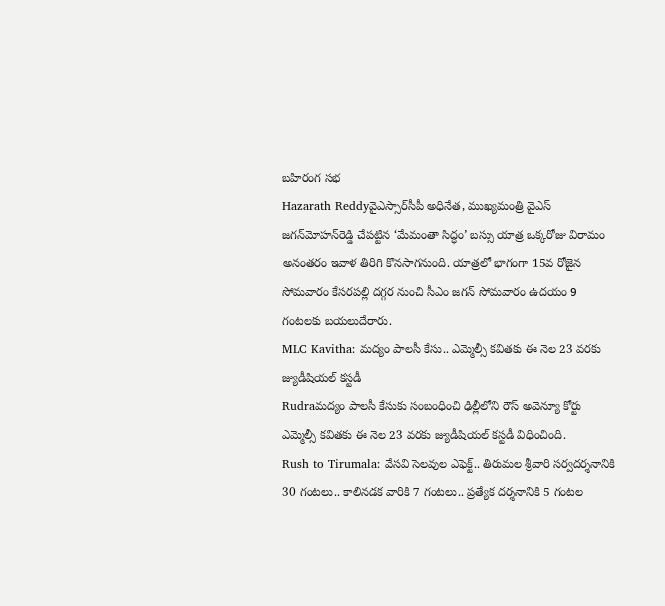బహిరంగ సభ
Hazarath Reddyవైఎస్సార్‌సీపీ అధినేత, ముఖ్యమంత్రి వైఎస్‌ జగన్‌మోహన్‌రెడ్డి చేపట్టిన ‘మేమంతా సిద్ధం’ బస్సు యాత్ర ఒక్కరోజు విరామం అనంతరం ఇవాళ తిరిగి కొనసాగనుంది. యాత్రలో భాగంగా 15వ రోజైన సోమవారం కేసరపల్లి దగ్గర నుంచి సీఎం జగన్‌ సోమవారం ఉదయం 9 గంటలకు బయలుదేరారు.
MLC Kavitha: మద్యం పాలసీ కేసు.. ఎమ్మెల్సీ కవితకు ఈ నెల 23 వరకు జ్యుడీషియల్‌ కస్టడీ
Rudraమద్యం పాలసీ కేసుకు సంబంధించి ఢిల్లీలోని రౌస్‌ అవెన్యూ కోర్టు ఎమ్మెల్సీ కవితకు ఈ నెల 23 వరకు జ్యుడీషియల్‌ కస్టడీ విధించింది.
Rush to Tirumala: వేసవి సెలవుల ఎఫెక్ట్‌.. తిరుమల శ్రీవారి సర్వదర్శనానికి 30 గంటలు.. కాలినడక వారికి 7 గంటలు.. ప్రత్యేక దర్శనానికి 5 గంటల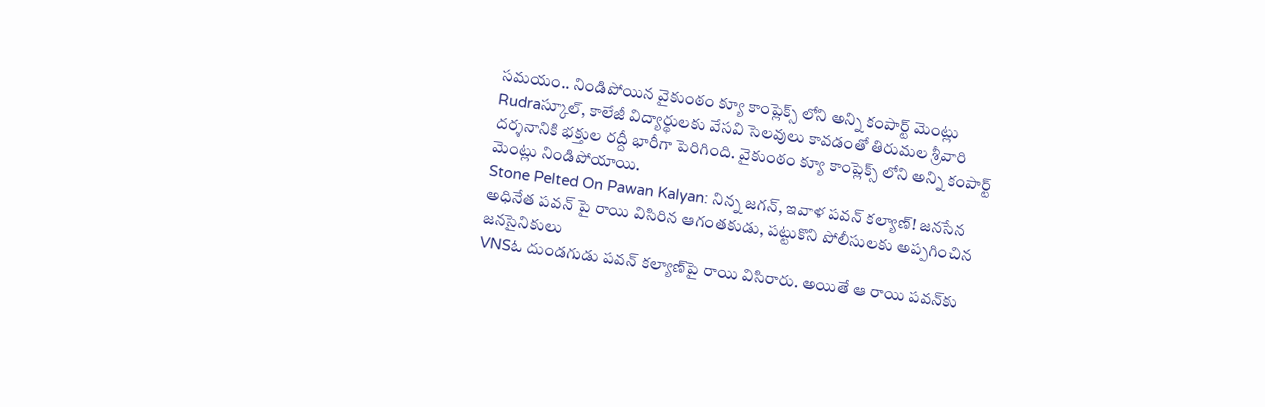సమయం.. నిండిపోయిన వైకుంఠం క్యూ కాంప్లెక్స్‌ లోని అన్ని కంపార్ట్ మెంట్లు
Rudraస్కూల్, కాలేజీ విద్యార్థులకు వేసవి సెలవులు కావడంతో తిరుమల శ్రీవారి దర్శనానికి భక్తుల రద్దీ భారీగా పెరిగింది. వైకుంఠం క్యూ కాంప్లెక్స్‌ లోని అన్ని కంపార్ట్ మెంట్లు నిండిపోయాయి.
Stone Pelted On Pawan Kalyan: నిన్న జ‌గ‌న్, ఇవాళ ప‌వ‌న్ క‌ల్యాణ్‌! జ‌న‌సేన అధినేత ప‌వ‌న్ పై రాయి విసిరిన ఆగంత‌కుడు, ప‌ట్టుకొని పోలీసుల‌కు అప్ప‌గించిన జ‌న‌సైనికులు
VNSఓ దుండగుడు పవన్‌ కల్యాణ్‌పై రాయి విసిరారు. అయితే ఆ రాయి పవన్‌కు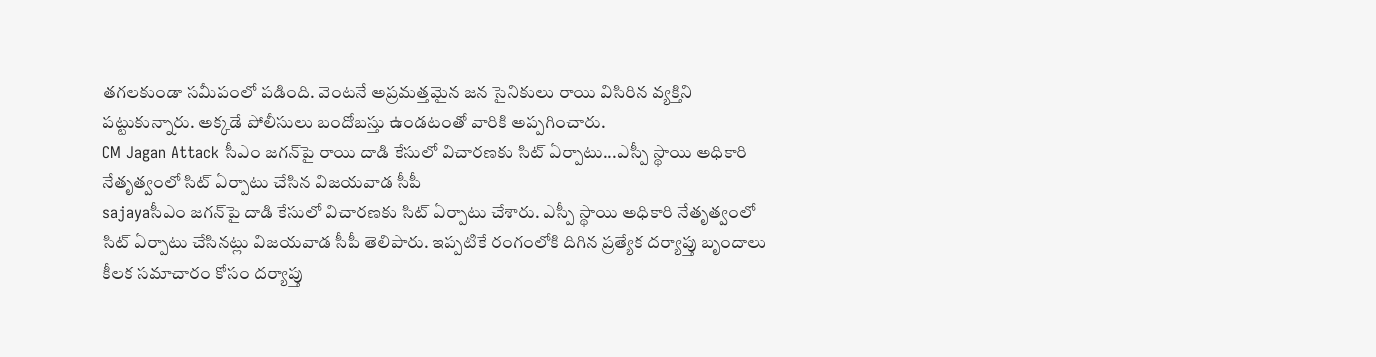తగలకుండా సమీపంలో పడింది. వెంటనే అప్రమత్తమైన జన సైనికులు రాయి విసిరిన వ్యక్తిని పట్టుకున్నారు. అక్కడే పోలీసులు బందోబస్తు ఉండటంతో వారికి అప్పగించారు.
CM Jagan Attack సీఎం జగన్‌పై రాయి దాడి కేసులో విచారణకు సిట్‌ ఏర్పాటు...ఎస్పీ స్థాయి అధికారి నేతృత్వంలో సిట్‌ ఏర్పాటు చేసిన విజయవాడ సీపీ
sajayaసీఎం జగన్‌పై దాడి కేసులో విచారణకు సిట్‌ ఏర్పాటు చేశారు. ఎస్పీ స్థాయి అధికారి నేతృత్వంలో సిట్‌ ఏర్పాటు చేసినట్లు విజయవాడ సీపీ తెలిపారు. ఇప్పటికే రంగంలోకి దిగిన ప్రత్యేక దర్యాప్తు బృందాలు కీలక సమాచారం కోసం దర్యాప్తు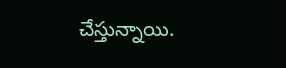చేస్తున్నాయి.